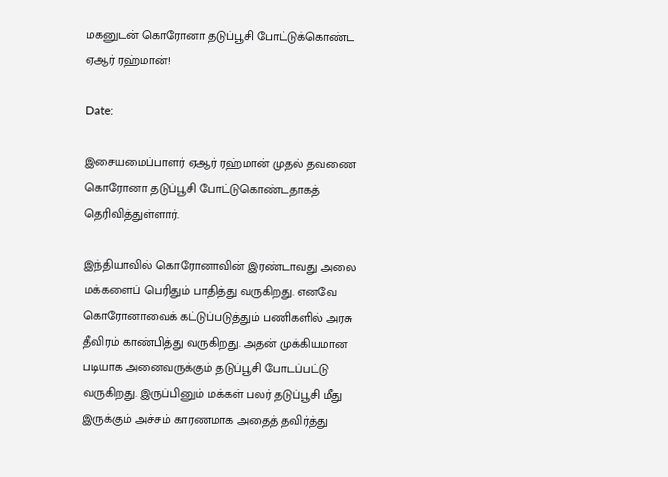மகனுடன் கொரோனா தடுப்பூசி போட்டுக்கொண்ட ஏஆர் ரஹ்மான்!

Date:

இசையமைப்பாளர் ஏஆர் ரஹ்மான் முதல் தவணை கொரோனா தடுப்பூசி போட்டுகொண்டதாகத் தெரிவித்துள்ளார்.

இந்தியாவில் கொரோனாவின் இரண்டாவது அலை மக்களைப் பெரிதும் பாதித்து வருகிறது. எனவே கொரோனாவைக் கட்டுப்படுத்தும் பணிகளில் அரசு தீவிரம் காண்பித்து வருகிறது. அதன் முக்கியமான படியாக அனைவருக்கும் தடுப்பூசி போடப்பட்டு வருகிறது. இருப்பினும் மக்கள் பலர் தடுப்பூசி மீது இருக்கும் அச்சம் காரணமாக அதைத் தவிர்த்து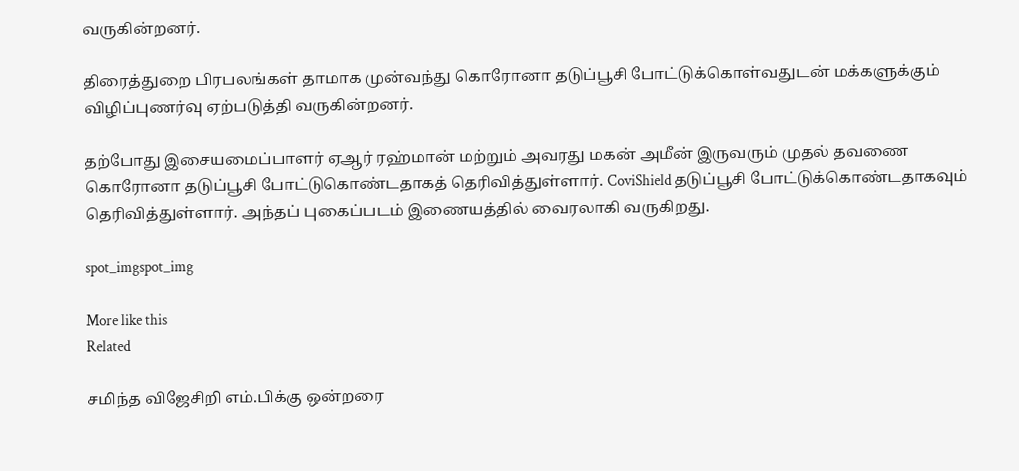வருகின்றனர்.

திரைத்துறை பிரபலங்கள் தாமாக முன்வந்து கொரோனா தடுப்பூசி போட்டுக்கொள்வதுடன் மக்களுக்கும் விழிப்புணர்வு ஏற்படுத்தி வருகின்றனர்.

தற்போது இசையமைப்பாளர் ஏஆர் ரஹ்மான் மற்றும் அவரது மகன் அமீன் இருவரும் முதல் தவணை கொரோனா தடுப்பூசி போட்டுகொண்டதாகத் தெரிவித்துள்ளார். CoviShield தடுப்பூசி போட்டுக்கொண்டதாகவும் தெரிவித்துள்ளார். அந்தப் புகைப்படம் இணையத்தில் வைரலாகி வருகிறது.

spot_imgspot_img

More like this
Related

சமிந்த விஜேசிறி எம்.பிக்கு ஒன்றரை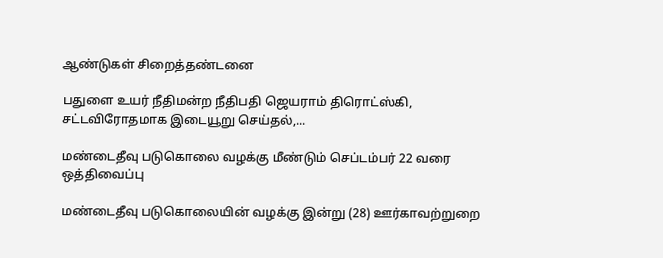ஆண்டுகள் சிறைத்தண்டனை

பதுளை உயர் நீதிமன்ற நீதிபதி ஜெயராம் திரொட்ஸ்கி, சட்டவிரோதமாக இடையூறு செய்தல்,...

மண்டைதீவு படுகொலை வழக்கு மீண்டும் செப்டம்பர் 22 வரை ஒத்திவைப்பு

மண்டைதீவு படுகொலையின் வழக்கு இன்று (28) ஊர்காவற்றுறை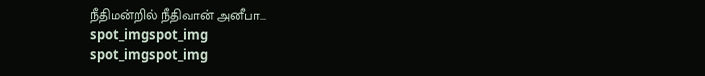நீதிமன்றில் நீதிவான் அனீபா...
spot_imgspot_img
spot_imgspot_img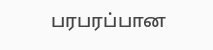பரபரப்பான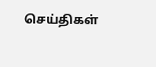செய்திகள்